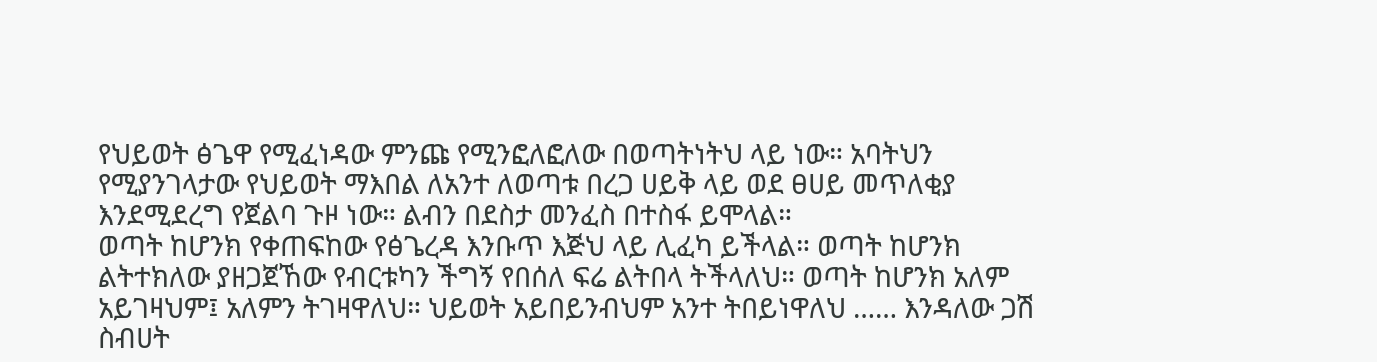የህይወት ፅጌዋ የሚፈነዳው ምንጩ የሚንፎለፎለው በወጣትነትህ ላይ ነው። አባትህን የሚያንገላታው የህይወት ማእበል ለአንተ ለወጣቱ በረጋ ሀይቅ ላይ ወደ ፀሀይ መጥለቂያ እንደሚደረግ የጀልባ ጉዞ ነው። ልብን በደስታ መንፈስ በተስፋ ይሞላል።
ወጣት ከሆንክ የቀጠፍከው የፅጌረዳ እንቡጥ እጅህ ላይ ሊፈካ ይችላል። ወጣት ከሆንክ ልትተክለው ያዘጋጀኸው የብርቱካን ችግኝ የበሰለ ፍሬ ልትበላ ትችላለህ። ወጣት ከሆንክ አለም አይገዛህም፤ አለምን ትገዛዋለህ። ህይወት አይበይንብህም አንተ ትበይነዋለህ …… እንዳለው ጋሽ ስብሀት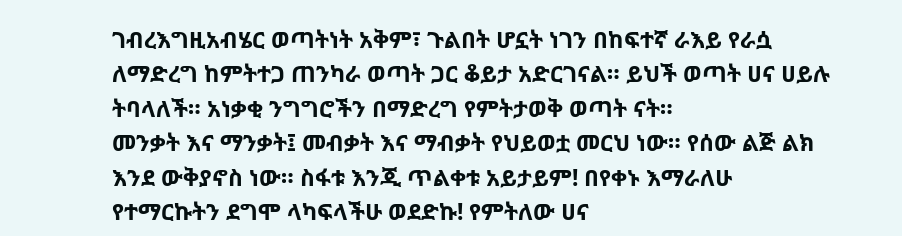ገብረእግዚአብሄር ወጣትነት አቅም፣ ጉልበት ሆኗት ነገን በከፍተኛ ራእይ የራሷ ለማድረግ ከምትተጋ ጠንካራ ወጣት ጋር ቆይታ አድርገናል። ይህች ወጣት ሀና ሀይሉ ትባላለች። አነቃቂ ንግግሮችን በማድረግ የምትታወቅ ወጣት ናት።
መንቃት እና ማንቃት፤ መብቃት እና ማብቃት የህይወቷ መርህ ነው። የሰው ልጅ ልክ እንደ ውቅያኖስ ነው። ስፋቱ እንጂ ጥልቀቱ አይታይም! በየቀኑ እማራለሁ የተማርኩትን ደግሞ ላካፍላችሁ ወደድኩ! የምትለው ሀና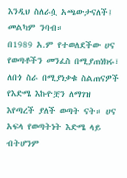እንዲህ ስለራሷ አጫውታናለች፤ መልካም ንባብ።
በ1989 አ.ም የተወለደችው ሀና የወጣቶችን መንፈስ በሚያጠነክሩ፣ ለበጎ ስራ በሚያነቃቁ ስልጠናዎች የእድሜ እኩዮቿን ለማገዝ እየጣረች ያለች ወጣት ናት። ሀና አፍላ የወጣትነት እድሜ ላይ ብትሆንም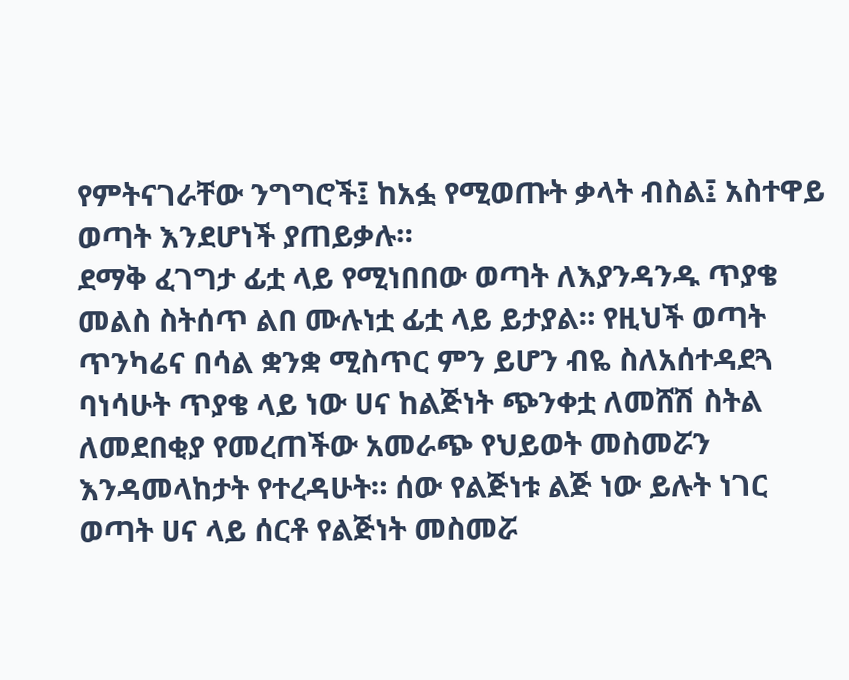የምትናገራቸው ንግግሮች፤ ከአፏ የሚወጡት ቃላት ብስል፤ አስተዋይ ወጣት እንደሆነች ያጠይቃሉ።
ደማቅ ፈገግታ ፊቷ ላይ የሚነበበው ወጣት ለእያንዳንዱ ጥያቄ መልስ ስትሰጥ ልበ ሙሉነቷ ፊቷ ላይ ይታያል። የዚህች ወጣት ጥንካሬና በሳል ቋንቋ ሚስጥር ምን ይሆን ብዬ ስለአሰተዳደጓ ባነሳሁት ጥያቄ ላይ ነው ሀና ከልጅነት ጭንቀቷ ለመሸሽ ስትል ለመደበቂያ የመረጠችው አመራጭ የህይወት መስመሯን እንዳመላከታት የተረዳሁት። ሰው የልጅነቱ ልጅ ነው ይሉት ነገር ወጣት ሀና ላይ ሰርቶ የልጅነት መስመሯ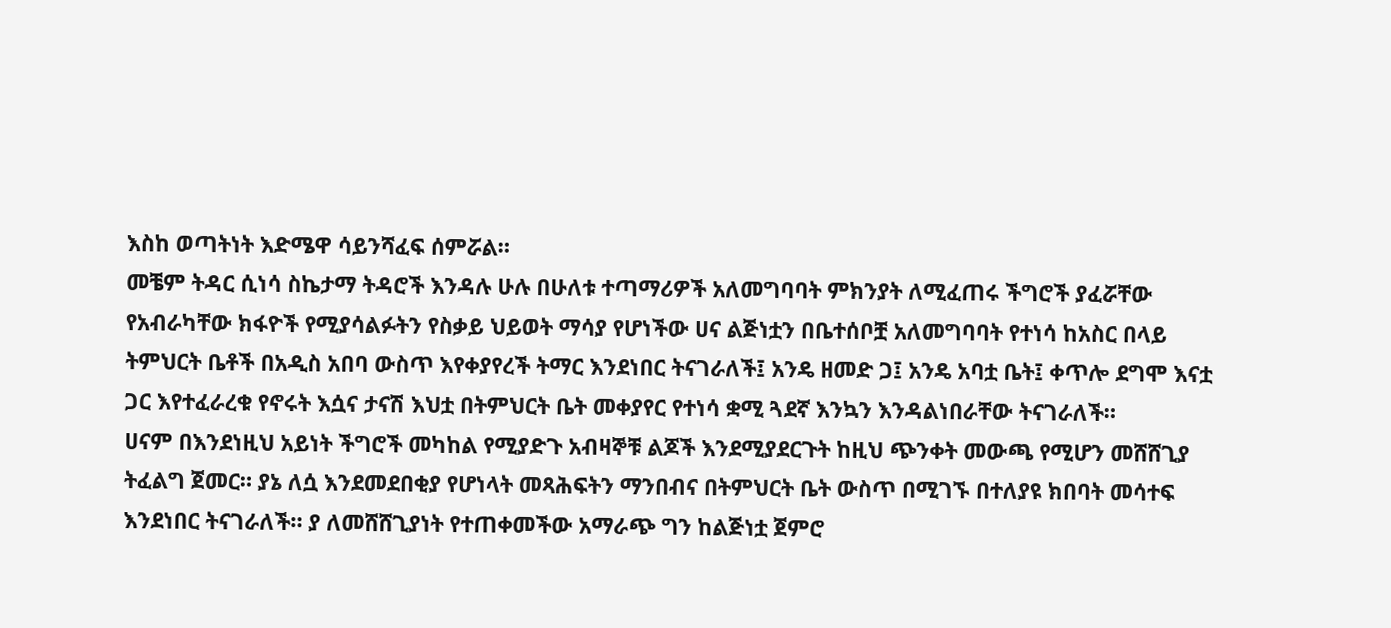እስከ ወጣትነት እድሜዋ ሳይንሻፈፍ ሰምሯል።
መቼም ትዳር ሲነሳ ስኬታማ ትዳሮች እንዳሉ ሁሉ በሁለቱ ተጣማሪዎች አለመግባባት ምክንያት ለሚፈጠሩ ችግሮች ያፈሯቸው የአብራካቸው ክፋዮች የሚያሳልፉትን የስቃይ ህይወት ማሳያ የሆነችው ሀና ልጅነቷን በቤተሰቦቿ አለመግባባት የተነሳ ከአስር በላይ ትምህርት ቤቶች በአዲስ አበባ ውስጥ እየቀያየረች ትማር እንደነበር ትናገራለች፤ አንዴ ዘመድ ጋ፤ አንዴ አባቷ ቤት፤ ቀጥሎ ደግሞ እናቷ ጋር እየተፈራረቁ የኖሩት እሷና ታናሽ እህቷ በትምህርት ቤት መቀያየር የተነሳ ቋሚ ጓደኛ እንኳን እንዳልነበራቸው ትናገራለች።
ሀናም በእንደነዚህ አይነት ችግሮች መካከል የሚያድጉ አብዛኞቹ ልጆች እንደሚያደርጉት ከዚህ ጭንቀት መውጫ የሚሆን መሸሸጊያ ትፈልግ ጀመር። ያኔ ለሷ እንደመደበቂያ የሆነላት መጻሕፍትን ማንበብና በትምህርት ቤት ውስጥ በሚገኙ በተለያዩ ክበባት መሳተፍ እንደነበር ትናገራለች። ያ ለመሸሸጊያነት የተጠቀመችው አማራጭ ግን ከልጅነቷ ጀምሮ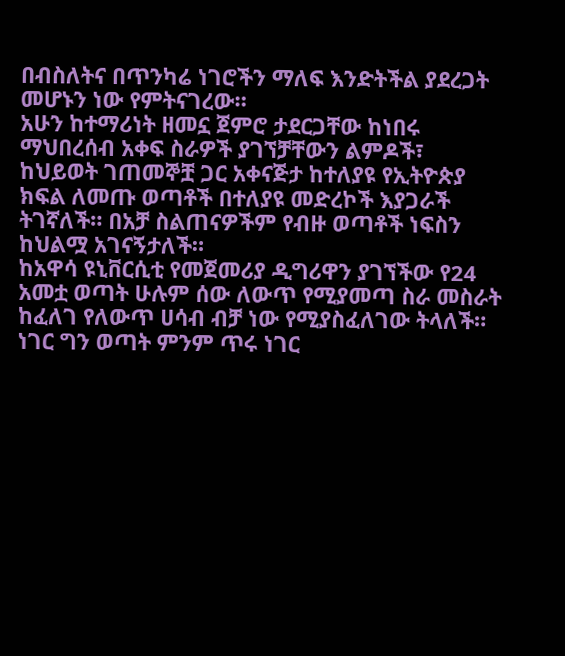በብስለትና በጥንካሬ ነገሮችን ማለፍ እንድትችል ያደረጋት መሆኑን ነው የምትናገረው።
አሁን ከተማሪነት ዘመኗ ጀምሮ ታደርጋቸው ከነበሩ ማህበረሰብ አቀፍ ስራዎች ያገኘቻቸውን ልምዶች፣ ከህይወት ገጠመኞቿ ጋር አቀናጅታ ከተለያዩ የኢትዮጵያ ክፍል ለመጡ ወጣቶች በተለያዩ መድረኮች እያጋራች ትገኛለች። በአቻ ስልጠናዎችም የብዙ ወጣቶች ነፍስን ከህልሟ አገናኝታለች።
ከአዋሳ ዩኒቨርሲቲ የመጀመሪያ ዲግሪዋን ያገኘችው የ24 አመቷ ወጣት ሁሉም ሰው ለውጥ የሚያመጣ ስራ መስራት ከፈለገ የለውጥ ሀሳብ ብቻ ነው የሚያስፈለገው ትላለች። ነገር ግን ወጣት ምንም ጥሩ ነገር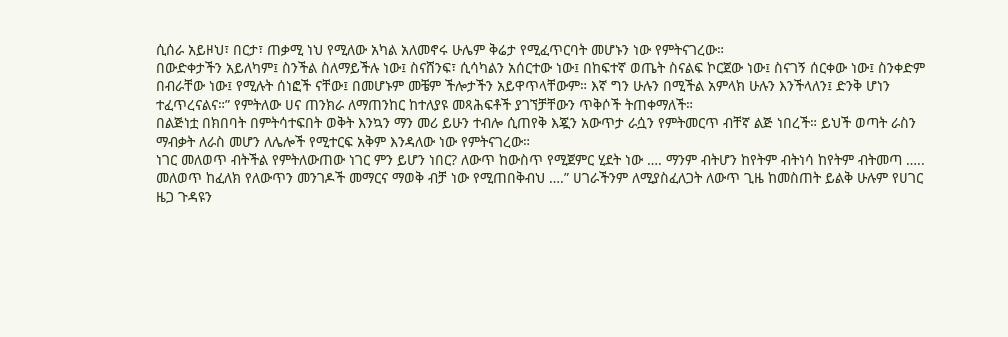ሲሰራ አይዞህ፣ በርታ፣ ጠቃሚ ነህ የሚለው አካል አለመኖሩ ሁሌም ቅሬታ የሚፈጥርባት መሆኑን ነው የምትናገረው።
በውድቀታችን አይለካም፤ ስንችል ስለማይችሉ ነው፤ ስናሸንፍ፣ ሲሳካልን አሰርተው ነው፤ በከፍተኛ ወጤት ስናልፍ ኮርጀው ነው፤ ስናገኝ ሰርቀው ነው፤ ስንቀድም በብራቸው ነው፤ የሚሉት ሰነፎች ናቸው፤ በመሆኑም መቼም ችሎታችን አይዋጥላቸውም። እኛ ግን ሁሉን በሚችል አምላክ ሁሉን እንችላለን፤ ድንቅ ሆነን ተፈጥረናልና።” የምትለው ሀና ጠንክራ ለማጠንከር ከተለያዩ መጻሕፍቶች ያገኘቻቸውን ጥቅሶች ትጠቀማለች።
በልጅነቷ በክበባት በምትሳተፍበት ወቅት እንኳን ማን መሪ ይሁን ተብሎ ሲጠየቅ እጇን አውጥታ ራሷን የምትመርጥ ብቸኛ ልጅ ነበረች። ይህች ወጣት ራስን ማብቃት ለራስ መሆን ለሌሎች የሚተርፍ አቅም እንዳለው ነው የምትናገረው።
ነገር መለወጥ ብትችል የምትለውጠው ነገር ምን ይሆን ነበር? ለውጥ ከውስጥ የሚጀምር ሂደት ነው …. ማንም ብትሆን ከየትም ብትነሳ ከየትም ብትመጣ ….. መለወጥ ከፈለክ የለውጥን መንገዶች መማርና ማወቅ ብቻ ነው የሚጠበቅብህ ….” ሀገራችንም ለሚያስፈለጋት ለውጥ ጊዜ ከመስጠት ይልቅ ሁሉም የሀገር ዜጋ ጉዳዩን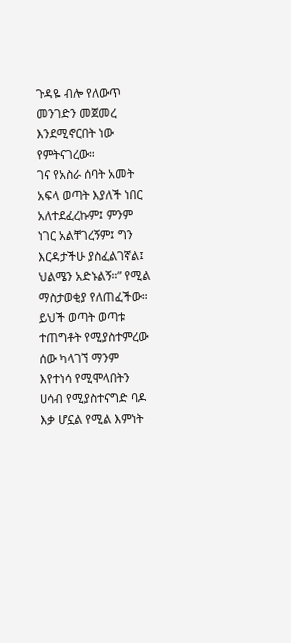ጉዳዬ ብሎ የለውጥ መንገድን መጀመረ እንደሚኖርበት ነው የምትናገረው።
ገና የአስራ ሰባት አመት አፍላ ወጣት እያለች ነበር አለተደፈረኩም፤ ምንም ነገር አልቸገረኝም፤ ግን እርዳታችሁ ያስፈልገኛል፤ ህልሜን አድኑልኝ።” የሚል ማስታወቂያ የለጠፈችው። ይህች ወጣት ወጣቱ ተጠግቶት የሚያስተምረው ሰው ካላገኘ ማንም እየተነሳ የሚሞላበትን ሀሳብ የሚያስተናግድ ባዶ እቃ ሆኗል የሚል እምነት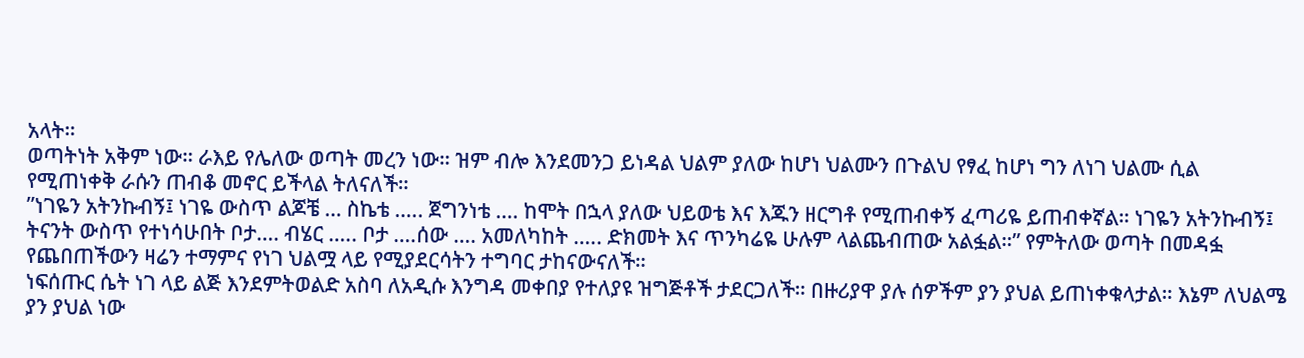አላት።
ወጣትነት አቅም ነው። ራእይ የሌለው ወጣት መረን ነው። ዝም ብሎ እንደመንጋ ይነዳል ህልም ያለው ከሆነ ህልሙን በጉልህ የፃፈ ከሆነ ግን ለነገ ህልሙ ሲል የሚጠነቀቅ ራሱን ጠብቆ መኖር ይችላል ትለናለች።
”ነገዬን አትንኩብኝ፤ ነገዬ ውስጥ ልጆቼ … ስኬቴ ….. ጀግንነቴ …. ከሞት በኋላ ያለው ህይወቴ እና እጁን ዘርግቶ የሚጠብቀኝ ፈጣሪዬ ይጠብቀኛል። ነገዬን አትንኩብኝ፤ ትናንት ውስጥ የተነሳሁበት ቦታ…. ብሄር ….. ቦታ ….ሰው …. አመለካከት ….. ድክመት እና ጥንካሬዬ ሁሉም ላልጨብጠው አልፏል።” የምትለው ወጣት በመዳፏ የጨበጠችውን ዛሬን ተማምና የነገ ህልሟ ላይ የሚያደርሳትን ተግባር ታከናውናለች።
ነፍሰጡር ሴት ነገ ላይ ልጅ እንደምትወልድ አስባ ለአዲሱ እንግዳ መቀበያ የተለያዩ ዝግጅቶች ታደርጋለች። በዙሪያዋ ያሉ ሰዎችም ያን ያህል ይጠነቀቁላታል። እኔም ለህልሜ ያን ያህል ነው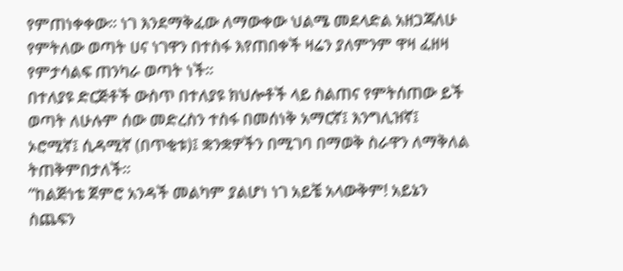የምጠነቀቀው። ነገ እንደማቅፈው ለማውቀው ህልሜ መደላድል አዘጋጃለሁ የምትለው ወጣት ሀና ነገዋን በተስፋ እየጠበቀች ዛሬን ያለምንም ዋዛ ፈዘዛ የምታሳልፍ ጠንካራ ወጣት ነች።
በተለያዩ ድርጅቶች ውስጥ በተለያዩ ክህሎቶች ላይ ስልጠና የምትሰጠው ይች ወጣት ለሁሉም ሰው መድረስን ተስፋ በመሰነቅ አማርኛ፤ እንግሊዝኛ፤ ኦሮሚኛ፤ ሲዳሚኛ (በጥቂቱ)፤ ቋንቋዎችን በሚገባ በማወቅ ስራዋን ለማቅለል ትጠቅምበታለች።
”ከልጅነቴ ጀምሮ አንዳች መልካም ያልሆነ ነገ አይቼ አላውቅም! አይኔን ስጨፍን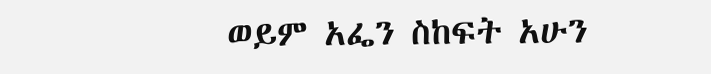ወይም አፌን ስከፍት አሁን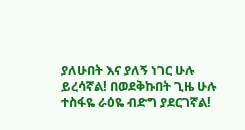ያለሁበት እና ያለኝ ነገር ሁሉ ይረሳኛል! በወደቅኩበት ጊዜ ሁሉ ተስፋዬ ራዕዬ ብድግ ያደርገኛል!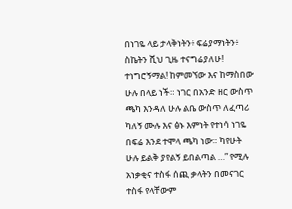በነገዬ ላይ ታላቅነትን፥ ፍሬያማነትን፥ ስኬትን ሺህ ጊዜ ተናግሬያለሁ! ተነግሮኝማል! ከምመኘው እና ከማስበው ሁሉ በላይ ነች። ነገር በአንድ ዘር ውስጥ ጫካ እንዳለ ሁሉ ልቤ ውስጥ ለፈጣሪ ካለኝ ሙሉ እና ፅኑ እምነት የተነሳ ነገዬ በፍሬ እንደ ተሞላ ጫካ ነው። ካየሁት ሁሉ ይልቅ ያየልኝ ይበልጣል …” የሚሉ አነቃቂና ተስፋ ሰጪ ቃላትን በመናገር ተስፋ የላቸውም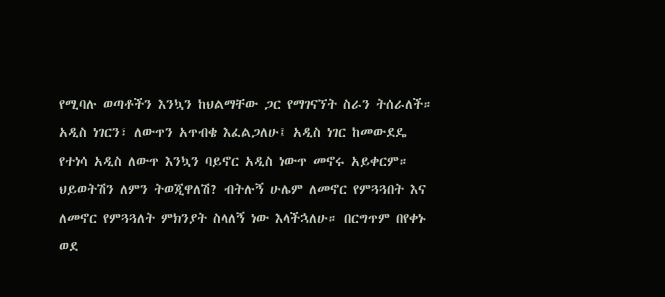የሚባሉ ወጣቶችን እንኳን ከህልማቸው ጋር የማገናኘት ስራን ትሰራለች።
አዲስ ነገርን፣ ለውጥን አጥብቄ እፈልጋለሁ፤ አዲስ ነገር ከመውደዴ የተነሳ አዲስ ለውጥ እንኳን ባይኖር አዲስ ነውጥ መኖሩ አይቀርም። ህይወትሽን ለምን ትወጂዋለሽ? ብትሉኝ ሁሌም ለመኖር የምጓጓበት እና ለመኖር የምጓጓለት ምክንያት ስላለኝ ነው እላችኋለሁ። በርግጥም በየቀኑ ወደ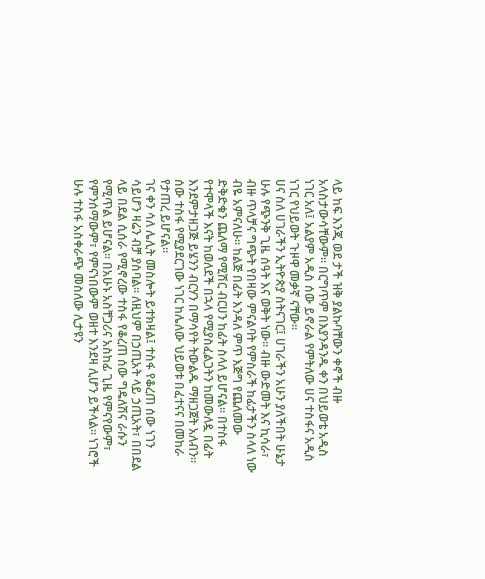ላይ ከፍ እንጂ ወደ ታች ዝቅ ያልኩባቸውን ቀኖች ብዙ አላስታውሳቸውም። በርግጥም በእያንዳንዱ ቀን በህይወቴ አዲስ ነገር አለ፤ አልያም አዲስ ሰው ይኖራል የምትለው ሀና ተስፋና አዲስ ነገር የህይወት ጉዞዋ መቃኛ ናቸው።
ሀና ስለ ሀገራችን ኢትዮጵያ ስትናገር፤ ሀገራችን አሁን ያለችበት ሁኔታ ሁሉ የጭንቅ ጊዜ ሰዓት እና ወቅት ነው፡፡ ብዙ ውድመት እና ኪሳራ፣ ብዙ ጥላቻና ግጭት የበዛው ምናልባት የምስራች ከፊታችን ስላለ ነው ብዬ አምናለሁ። ከልጅ በፊት እንዳለ ምጥ እጅግ የጨለመው ድቅድቁን ጨለማ የሚሽር ብርሀን ከፊት ስላለ ይሆናል። በተስፋ የተሞላች እናት ከወለደች በኋላ የሚያስፈልጋትን ከመውለዷ በፊት እንደምታዘጋጅ ይሄንን ብርሃን በማሳየት ትውልዱ ማዘጋጀት አለብን። ሰው ተስፋ የሚያደርገው ነገር ከሌለው ህይወቱ በፈተናና በመከራ የታጠረ ይሆናል፡፡
ገና ቀን ሳለ ሌሊት መስሎት ይተክዛል፤ ተስፋ የቆረጠ ሰው ነገን ሳይሆን ዛሬን ብቻ ያስባል። ለዚህም በኃጢአት ላይ ኃጢአት፣ በበደል ላይ በደል ሲሰራ የሚኖረው ተስፋ የቆረጠ ሰው ግዴለሽና ራሱን የሚጥል ይሆናል። በአሁኑ አስቸጋሪና አስከፊ ጊዜ የምናየውም፣ የምንሰማውም፣ የምናነበውም ወዘተ እንደዛ ሊሆን ይችላል። ነገሮች ሁሉ ተስፋ አስቀራጭ መስለው ሊታዩን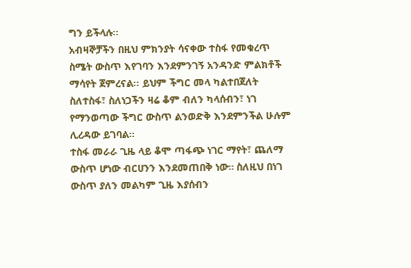ግን ይችላሉ፡፡
አብዛኞቻችን በዚህ ምክንያት ሳናቀው ተስፋ የመቁረጥ ስሜት ውስጥ እየገባን እንደምንገኝ አንዳንድ ምልክቶች ማሳየት ጀምረናል፡፡ ይህም ችግር መላ ካልተበጀለት ስለተስፋ፣ ስለነጋችን ዛሬ ቆም ብለን ካላሰብን፣ ነገ የማንወጣው ችግር ውስጥ ልንወድቅ እንደምንችል ሁሉም ሊረዳው ይገባል።
ተስፋ መራራ ጊዜ ላይ ቆሞ ጣፋጭ ነገር ማየት፣ ጨለማ ውስጥ ሆነው ብርሀንን እንደመጠበቅ ነው። ስለዚህ በነገ ውስጥ ያለን መልካም ጊዜ እያሰብን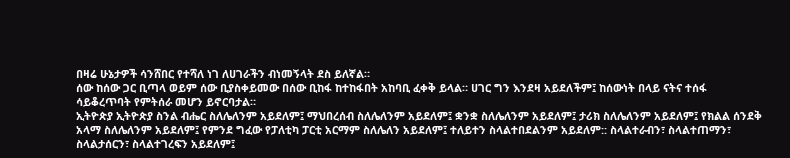በዛሬ ሁኔታዎች ሳንሸበር የተሻለ ነገ ለሀገራችን ብነመኝላት ደስ ይለኛል።
ሰው ከሰው ጋር ቢጣላ ወይም ሰው ቢያስቀይመው በሰው ቢከፋ ከተከፋበት አከባቢ ፈቀቅ ይላል። ሀገር ግን እንደዛ አይደለችም፤ ከሰውነት በላይ ናትና ተሰፋ ሳይቆረጥባት የምትሰራ መሆን ይኖርባታል።
ኢትዮጵያ ኢትዮጵያ ስንል ብሔር ስለሌለንም አይደለም፤ ማህበረሰብ ስለሌለንም አይደለም፤ ቋንቋ ስለሌለንም አይደለም፤ ታሪክ ስለሌለንም አይደለም፤ የክልል ሰንደቅ አላማ ስለሌለንም አይደለም፤ የምንደ ግፈው የፓለቲካ ፓርቲ አርማም ስለሌለን አይደለም፤ ተለይተን ስላልተበደልንም አይደለም:: ስላልተራብን፣ ስላልተጠማን፣ ስላልታሰርን፣ ስላልተገረፍን አይደለም፤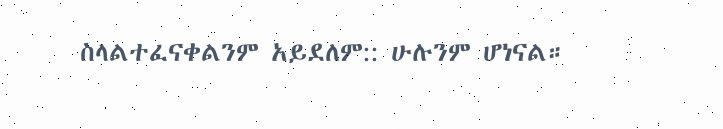ስላልተፈናቀልንም አይደለም:: ሁሉንም ሆነናል።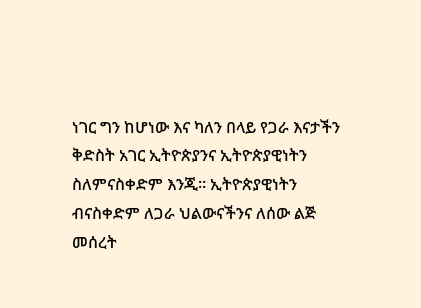ነገር ግን ከሆነው እና ካለን በላይ የጋራ እናታችን ቅድስት አገር ኢትዮጵያንና ኢትዮጵያዊነትን ስለምናስቀድም እንጂ። ኢትዮጵያዊነትን ብናስቀድም ለጋራ ህልውናችንና ለሰው ልጅ መሰረት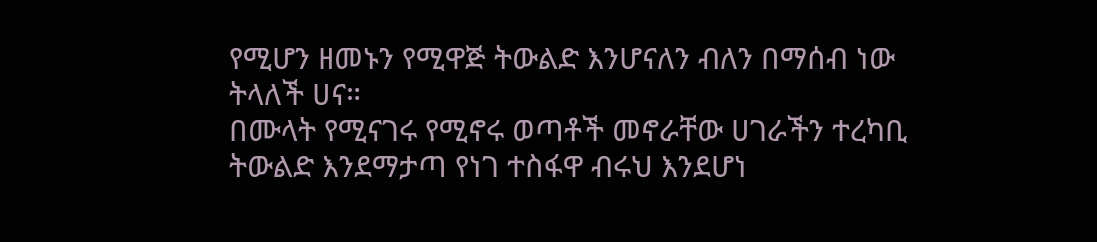የሚሆን ዘመኑን የሚዋጅ ትውልድ እንሆናለን ብለን በማሰብ ነው ትላለች ሀና።
በሙላት የሚናገሩ የሚኖሩ ወጣቶች መኖራቸው ሀገራችን ተረካቢ ትውልድ እንደማታጣ የነገ ተስፋዋ ብሩህ እንደሆነ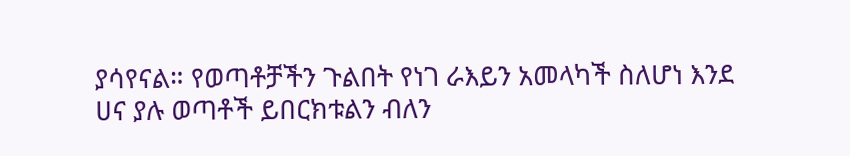ያሳየናል። የወጣቶቻችን ጉልበት የነገ ራእይን አመላካች ስለሆነ እንደ ሀና ያሉ ወጣቶች ይበርክቱልን ብለን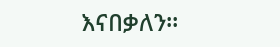እናበቃለን።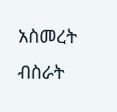አስመረት ብስራት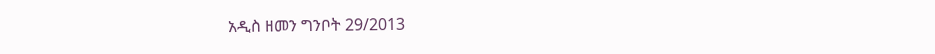አዲስ ዘመን ግንቦት 29/2013